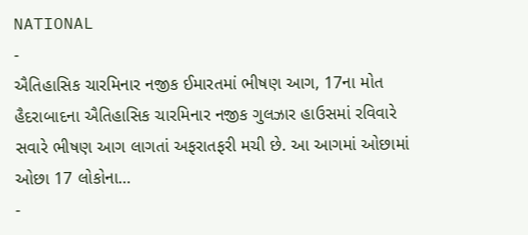NATIONAL
-
ઐતિહાસિક ચારમિનાર નજીક ઈમારતમાં ભીષણ આગ, 17ના મોત
હૈદરાબાદના ઐતિહાસિક ચારમિનાર નજીક ગુલઝાર હાઉસમાં રવિવારે સવારે ભીષણ આગ લાગતાં અફરાતફરી મચી છે. આ આગમાં ઓછામાં ઓછા 17 લોકોના…
-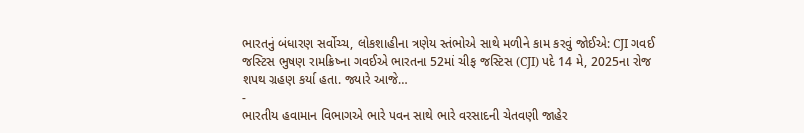ભારતનું બંધારણ સર્વોચ્ચ, લોકશાહીના ત્રણેય સ્તંભોએ સાથે મળીને કામ કરવું જોઈએ: CJI ગવઈ
જસ્ટિસ ભુષણ રામક્રિષ્ના ગવઈએ ભારતના 52માં ચીફ જસ્ટિસ (CJI) પદે 14 મે, 2025ના રોજ શપથ ગ્રહણ કર્યા હતા. જ્યારે આજે…
-
ભારતીય હવામાન વિભાગએ ભારે પવન સાથે ભારે વરસાદની ચેતવણી જાહેર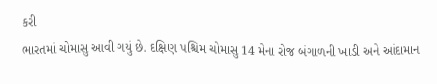કરી
ભારતમાં ચોમાસુ આવી ગયું છે. દક્ષિણ પશ્ચિમ ચોમાસુ 14 મેના રોજ બંગાળની ખાડી અને આંદામાન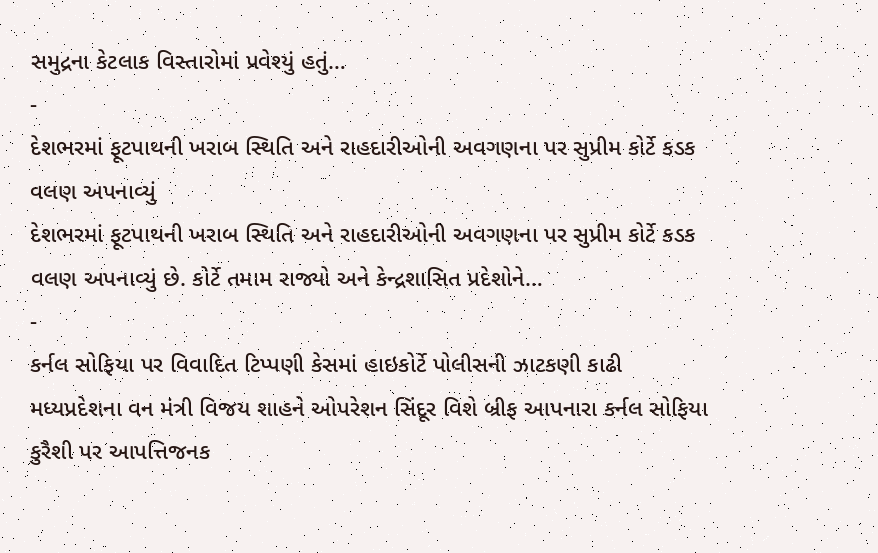સમુદ્રના કેટલાક વિસ્તારોમાં પ્રવેશ્યું હતું…
-
દેશભરમાં ફૂટપાથની ખરાબ સ્થિતિ અને રાહદારીઓની અવગણના પર સુપ્રીમ કોર્ટે કડક વલણ અપનાવ્યું
દેશભરમાં ફૂટપાથની ખરાબ સ્થિતિ અને રાહદારીઓની અવગણના પર સુપ્રીમ કોર્ટે કડક વલણ અપનાવ્યું છે. કોર્ટે તમામ રાજ્યો અને કેન્દ્રશાસિત પ્રદેશોને…
-
કર્નલ સોફિયા પર વિવાદિત ટિપ્પણી કેસમાં હાઇકોર્ટે પોલીસની ઝાટકણી કાઢી
મધ્યપ્રદેશના વન મંત્રી વિજય શાહને ઓપરેશન સિંદૂર વિશે બ્રીફ આપનારા કર્નલ સોફિયા કુરૈશી પર આપત્તિજનક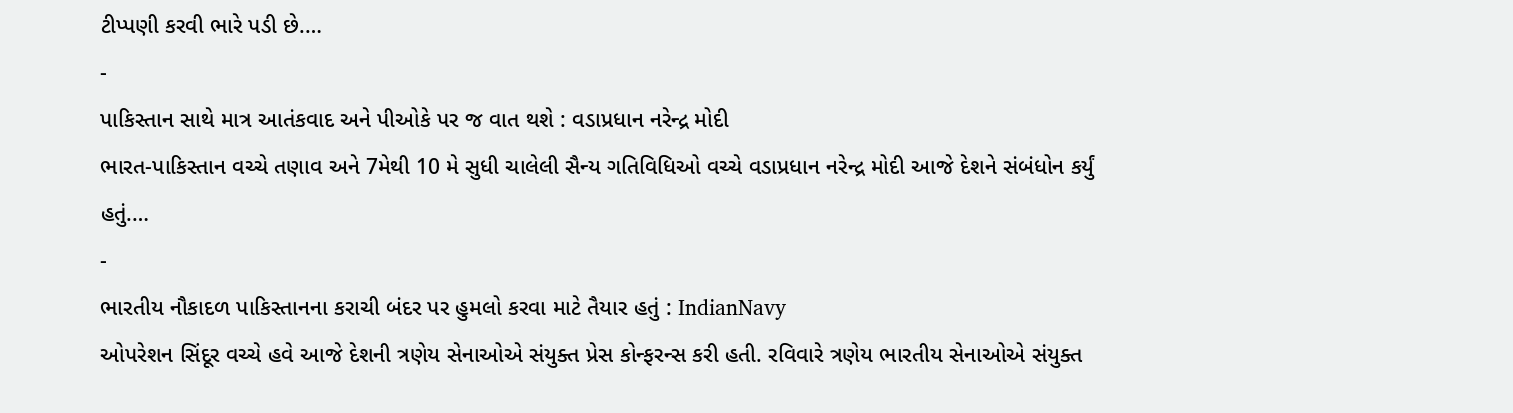ટીપ્પણી કરવી ભારે પડી છે.…
-
પાકિસ્તાન સાથે માત્ર આતંકવાદ અને પીઓકે પર જ વાત થશે : વડાપ્રધાન નરેન્દ્ર મોદી
ભારત-પાકિસ્તાન વચ્ચે તણાવ અને 7મેથી 10 મે સુધી ચાલેલી સૈન્ય ગતિવિધિઓ વચ્ચે વડાપ્રધાન નરેન્દ્ર મોદી આજે દેશને સંબંધોન કર્યું હતું.…
-
ભારતીય નૌકાદળ પાકિસ્તાનના કરાચી બંદર પર હુમલો કરવા માટે તૈયાર હતું : IndianNavy
ઓપરેશન સિંદૂર વચ્ચે હવે આજે દેશની ત્રણેય સેનાઓએ સંયુક્ત પ્રેસ કોન્ફરન્સ કરી હતી. રવિવારે ત્રણેય ભારતીય સેનાઓએ સંયુક્ત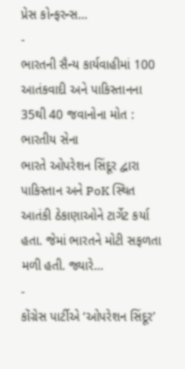પ્રેસ કોન્ફરન્સ…
-
ભારતની સૈન્ય કાર્યવાહીમાં 100 આતંકવાદી અને પાકિસ્તાનના 35થી 40 જવાનોના મોત : ભારતીય સેના
ભારતે ઓપરેશન સિંદૂર દ્વારા પાકિસ્તાન અને PoK સ્થિત આતંકી ઠેકાણાઓને ટાર્ગેટ કર્યા હતા. જેમાં ભારતને મોટી સફળતા મળી હતી. જ્યારે…
-
કોંગ્રેસ પાર્ટીએ ‘ઓપરેશન સિંદૂર’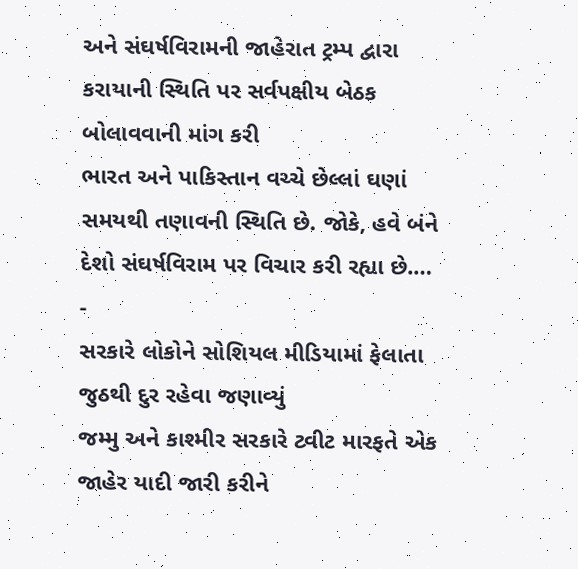અને સંઘર્ષવિરામની જાહેરાત ટ્રમ્પ દ્વારા કરાયાની સ્થિતિ પર સર્વપક્ષીય બેઠક બોલાવવાની માંગ કરી
ભારત અને પાકિસ્તાન વચ્ચે છેલ્લાં ઘણાં સમયથી તણાવની સ્થિતિ છે. જોકે, હવે બંને દેશો સંઘર્ષવિરામ પર વિચાર કરી રહ્યા છે.…
-
સરકારે લોકોને સોશિયલ મીડિયામાં ફેલાતા જુઠથી દુર રહેવા જણાવ્યું
જમ્મુ અને કાશ્મીર સરકારે ટ્વીટ મારફતે એક જાહેર યાદી જારી કરીને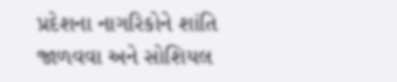પ્રદેશના નાગરિકોને શાંતિ જાળવવા અને સોશિયલ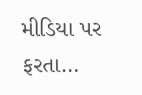મીડિયા પર ફરતા…